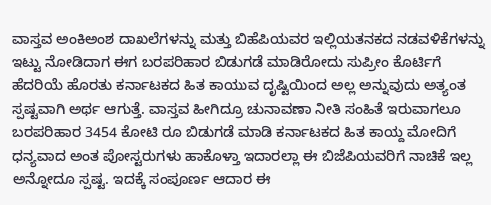ವಾಸ್ತವ ಅಂಕಿಅಂಶ ದಾಖಲೆಗಳನ್ನು ಮತ್ತು ಬಿಹೆಪಿಯವರ ಇಲ್ಲಿಯತನಕದ ನಡವಳಿಕೆಗಳನ್ನು ಇಟ್ಟು ನೋಡಿದಾಗ ಈಗ ಬರಪರಿಹಾರ ಬಿಡುಗಡೆ ಮಾಡಿರೋದು ಸುಪ್ರೀಂ ಕೊರ್ಟಿಗೆ ಹೆದರಿಯೆ ಹೊರತು ಕರ್ನಾಟಕದ ಹಿತ ಕಾಯುವ ದೃಷ್ಟಿಯಿಂದ ಅಲ್ಲ ಅನ್ನುವುದು ಅತ್ಯಂತ ಸ್ಪಷ್ಟವಾಗಿ ಅರ್ಥ ಆಗುತ್ತೆ. ವಾಸ್ತವ ಹೀಗಿದ್ರೂ ಚುನಾವಣಾ ನೀತಿ ಸಂಹಿತೆ ಇರುವಾಗಲೂ ಬರಪರಿಹಾರ 3454 ಕೋಟಿ ರೂ ಬಿಡುಗಡೆ ಮಾಡಿ ಕರ್ನಾಟಕದ ಹಿತ ಕಾಯ್ದ ಮೋದಿಗೆ ಧನ್ಯವಾದ ಅಂತ ಪೋಸ್ಟರುಗಳು ಹಾಕೊಳ್ತಾ ಇದಾರಲ್ಲಾ ಈ ಬಿಜೆಪಿಯವರಿಗೆ ನಾಚಿಕೆ ಇಲ್ಲ ಅನ್ನೋದೂ ಸ್ಪಷ್ಟ. ಇದಕ್ಕೆ ಸಂಪೂರ್ಣ ಆದಾರ ಈ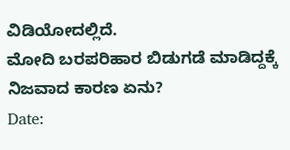ವಿಡಿಯೋದಲ್ಲಿದೆ.
ಮೋದಿ ಬರಪರಿಹಾರ ಬಿಡುಗಡೆ ಮಾಡಿದ್ದಕ್ಕೆ ನಿಜವಾದ ಕಾರಣ ಏನು?
Date: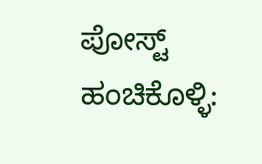ಪೋಸ್ಟ್ ಹಂಚಿಕೊಳ್ಳಿ: